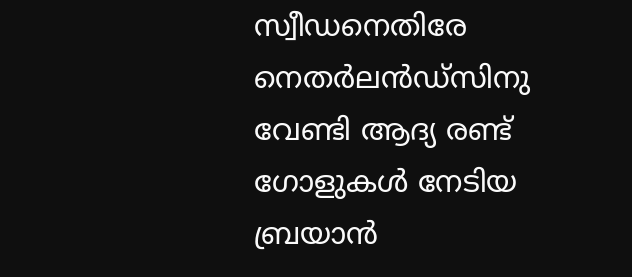സ്വീഡനെതിരേ നെതർലൻഡ്സിനു വേണ്ടി ആദ്യ രണ്ട് ഗോളുകൾ നേടിയ ബ്രയാൻ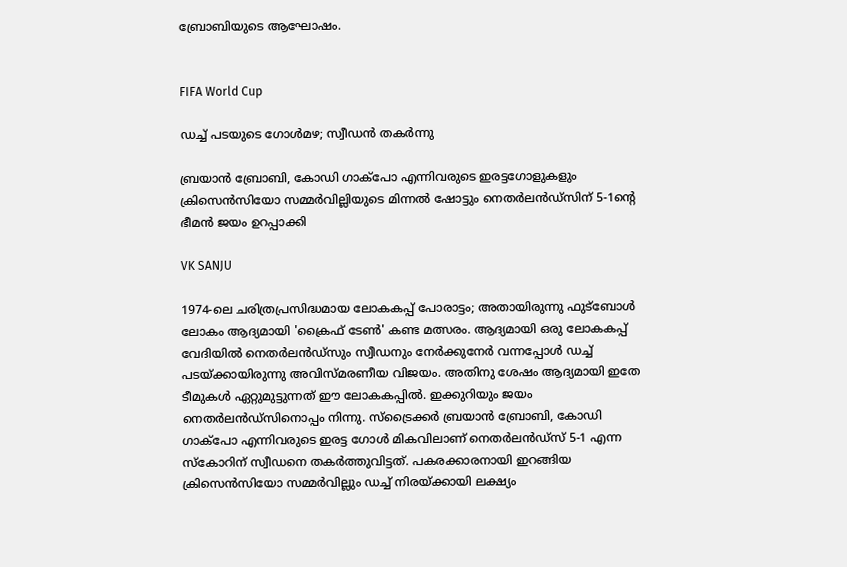ബ്രോബിയുടെ ആഘോഷം.


FIFA World Cup

ഡച്ച് പടയുടെ ഗോൾമഴ; സ്വീഡൻ തകർന്നു

ബ്രയാൻ ബ്രോബി, കോഡി ഗാക്പോ എന്നിവരുടെ ഇരട്ടഗോളുകളും ക്രിസെൻസിയോ സമ്മർവില്ലിയുടെ മിന്നൽ ഷോട്ടും നെതർലൻഡ്സിന് 5-1ന്‍റെ ഭീമൻ ജയം ഉറപ്പാക്കി

VK SANJU

1974-ലെ ചരിത്രപ്രസിദ്ധമായ ലോകകപ്പ് പോരാട്ടം; അതായിരുന്നു ഫുട്ബോൾ ലോകം ആദ്യമായി 'ക്രൈഫ് ടേൺ' കണ്ട മത്സരം. ആദ്യമായി ഒരു ലോകകപ്പ് വേദിയിൽ നെതർലൻഡ്സും സ്വീഡനും നേർക്കുനേർ വന്നപ്പോൾ ഡച്ച് പടയ്ക്കായിരുന്നു അവിസ്മരണീയ വിജയം. അതിനു ശേഷം ആദ്യമായി ഇതേ ടീമുകൾ ഏറ്റുമുട്ടുന്നത് ഈ ലോകകപ്പിൽ. ഇക്കുറിയും ജയം നെതർലൻഡ്സിനൊപ്പം നിന്നു. സ്ട്രൈക്കർ ബ്രയാൻ ബ്രോബി, കോഡി ഗാക്പോ എന്നിവരുടെ ഇരട്ട ഗോൾ മികവിലാണ് നെതർലൻഡ്സ് 5-1 എന്ന സ്കോറിന് സ്വീഡനെ തകർത്തുവിട്ടത്. പകരക്കാരനായി ഇറങ്ങിയ ക്രിസെൻസിയോ സമ്മർവില്ലും ഡച്ച് നിരയ്ക്കായി ലക്ഷ്യം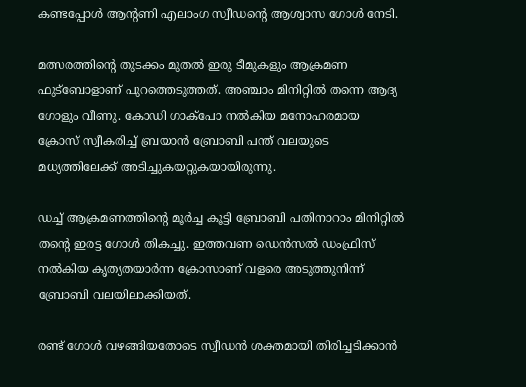കണ്ടപ്പോൾ ആന്‍റണി എലാംഗ സ്വീഡന്‍റെ ആശ്വാസ ഗോൾ നേടി.

മത്സരത്തിന്‍റെ തുടക്കം മുതൽ ഇരു ടീമുകളും ആക്രമണ ഫുട്ബോളാണ് പുറത്തെടുത്തത്. അഞ്ചാം മിനിറ്റിൽ തന്നെ ആദ്യ ഗോളും വീണു. കോഡി ഗാക്പോ നൽകിയ മനോഹരമായ ക്രോസ് സ്വീകരിച്ച് ബ്രയാൻ ബ്രോബി പന്ത് വലയുടെ മധ്യത്തിലേക്ക് അടിച്ചുകയറ്റുകയായിരുന്നു.

ഡച്ച് ആക്രമണത്തിന്‍റെ മൂർച്ച കൂട്ടി ബ്രോബി പതിനാറാം മിനിറ്റിൽ തന്‍റെ ഇരട്ട ഗോൾ തികച്ചു. ഇത്തവണ ഡെൻസൽ ഡംഫ്രിസ് നൽകിയ കൃത്യതയാർന്ന ക്രോസാണ് വളരെ അടുത്തുനിന്ന് ബ്രോബി വലയിലാക്കിയത്.

രണ്ട് ഗോൾ വഴങ്ങിയതോടെ സ്വീഡൻ ശക്തമായി തിരിച്ചടിക്കാൻ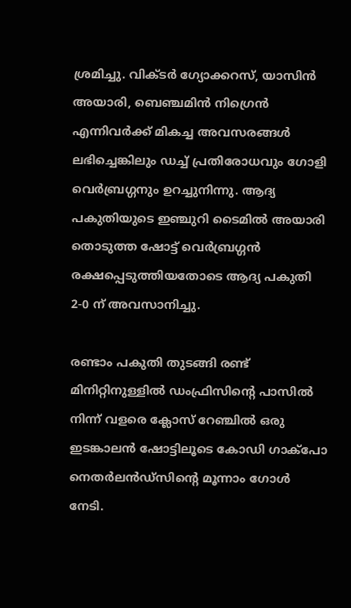ശ്രമിച്ചു. വിക്ടർ ഗ്യോക്കറസ്, യാസിൻ അയാരി, ബെഞ്ചമിൻ നിഗ്രെൻ എന്നിവർക്ക് മികച്ച അവസരങ്ങൾ ലഭിച്ചെങ്കിലും ഡച്ച് പ്രതിരോധവും ഗോളി വെർബ്രഗ്ഗനും ഉറച്ചുനിന്നു. ആദ്യ പകുതിയുടെ ഇഞ്ചുറി ടൈമിൽ അയാരി തൊടുത്ത ഷോട്ട് വെർബ്രഗ്ഗൻ രക്ഷപ്പെടുത്തിയതോടെ ആദ്യ പകുതി 2-0 ന് അവസാനിച്ചു.

രണ്ടാം പകുതി തുടങ്ങി രണ്ട് മിനിറ്റിനുള്ളിൽ ഡംഫ്രിസിന്‍റെ പാസിൽ നിന്ന് വളരെ ക്ലോസ് റേഞ്ചിൽ ഒരു ഇടങ്കാലൻ ഷോട്ടിലൂടെ കോഡി ഗാക്പോ നെതർലൻഡ്സിന്‍റെ മൂന്നാം ഗോൾ നേടി.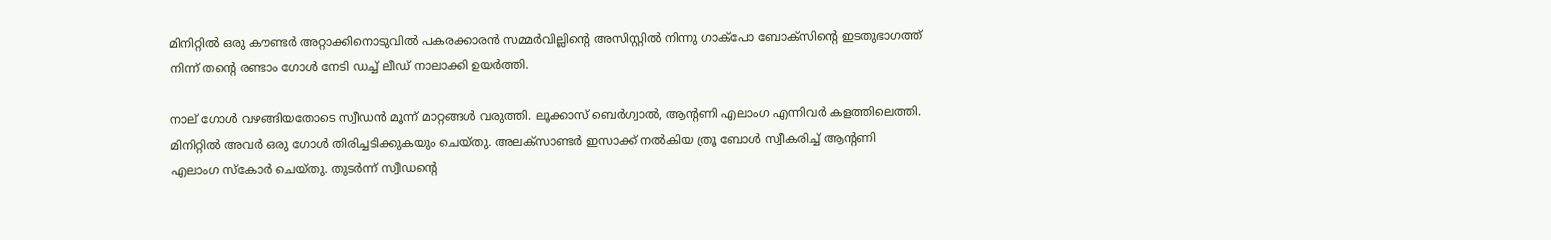മിനിറ്റിൽ ഒരു കൗണ്ടർ അറ്റാക്കിനൊടുവിൽ പകരക്കാരൻ സമ്മർവില്ലിന്‍റെ അസിസ്റ്റിൽ നിന്നു ഗാക്പോ ബോക്സിന്‍റെ ഇടതുഭാഗത്ത് നിന്ന് തന്‍റെ രണ്ടാം ഗോൾ നേടി ഡച്ച് ലീഡ് നാലാക്കി ഉയർത്തി.

നാല് ഗോൾ വഴങ്ങിയതോടെ സ്വീഡൻ മൂന്ന് മാറ്റങ്ങൾ വരുത്തി. ലൂക്കാസ് ബെർഗ്വാൽ, ആന്‍റണി എലാംഗ എന്നിവർ കളത്തിലെത്തി. മിനിറ്റിൽ അവർ ഒരു ഗോൾ തിരിച്ചടിക്കുകയും ചെയ്തു. അലക്സാണ്ടർ ഇസാക്ക് നൽകിയ ത്രൂ ബോൾ സ്വീകരിച്ച് ആന്‍റണി എലാംഗ സ്കോർ ചെയ്തു. തുടർന്ന് സ്വീഡന്‍റെ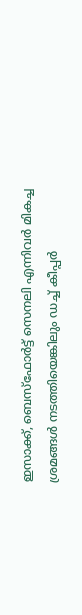ഇസാക്ക്, ബെസ്ഫോർട്ട് സെനലി എന്നിവർ മികച്ച ശ്രമങ്ങൾ നടത്തിയെങ്കിലും ഡച്ച് കീപ്പർ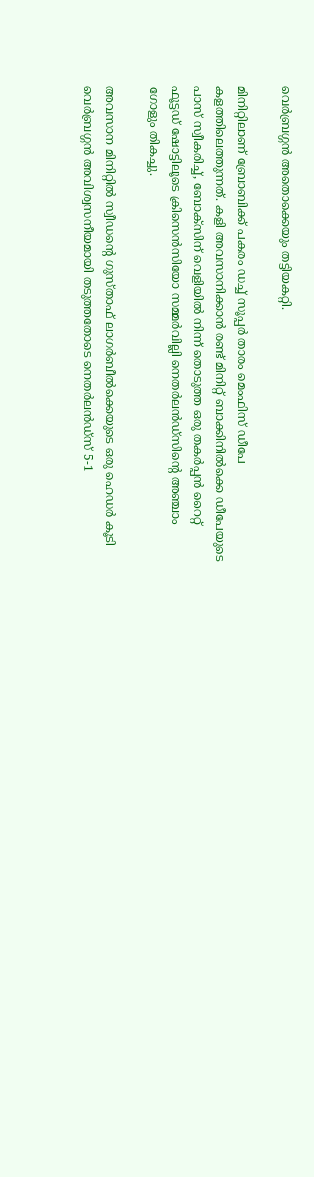വെർബ്രഗ്ഗൻ അതൊക്കെയും തട്ടിയകറ്റി.

മിനിറ്റിലാണ് ബ്രോബിക്ക് പകരം ഡച്ച് സൂപ്പർ താരം മെംഫിസ് ഡീപേ കളത്തിലെത്തുന്നത്. കളി അവസാനിക്കാൻ രണ്ട് മിനിറ്റ് ബാക്കിനിൽക്കെ ഡീപേയുടെ പാസ് സ്വീകരിച്ച്, ബോക്സിന് വെളിയിൽ നിന്ന് തൊടുത്ത ഒരു തകർപ്പൻ റൈറ്റ് ഫൂട്ടഡ് ഷോട്ടിലൂടെ ക്രിസെൻസിയോ സമ്മർവില്ലി നെതർലൻഡ്സിന്‍റെ അഞ്ചാം ഗോളും തികച്ചു.

അവസാന മിനിറ്റിൽ സ്വീഡന്‍റെ ഗുസ്താഫ് ലാഗർബീൽക്കെയുടെ ഒരു ഹെഡർ കൂടി വെർബ്രഗ്ഗൻ അവിശ്വസനീയമായി തടുത്തതോടെ നെതർലൻഡ്സ് 5-1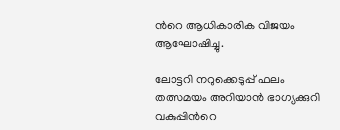ന്‍റെ ആധികാരിക വിജയം ആഘോഷിച്ചു.

ലോട്ടറി നറുക്കെടുപ്പ് ഫലം തത്സമയം അറിയാൻ ഭാഗ്യക്കുറി വകുപ്പിന്‍റെ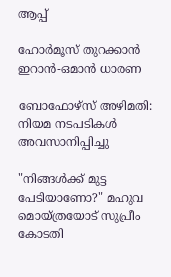ആപ്പ്

ഹോർമൂസ് തുറക്കാൻ ഇറാൻ-ഒമാൻ ധാരണ

ബോഫോഴ്സ് അഴിമതി: നിയമ നടപടികൾ അവസാനിപ്പിച്ചു

"നിങ്ങൾക്ക് മുട്ട പേടിയാണോ?" മഹുവ മൊയ്ത്രയോട് സുപ്രീം കോടതി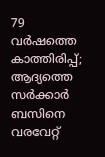79 വർഷത്തെ കാത്തിരിപ്പ്; ആദ്യത്തെ സർക്കാർ ബസിനെ വരവേറ്റ്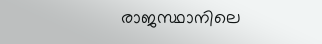രാജസ്ഥാനിലെ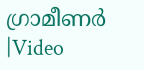ഗ്രാമീണർ |Video